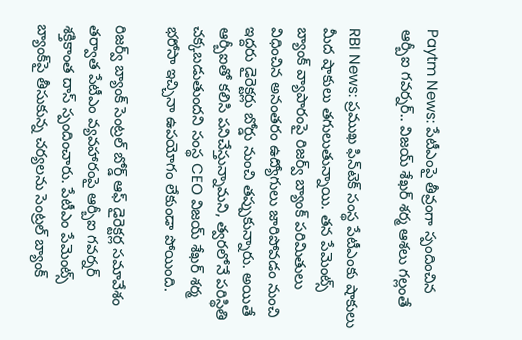Paytm News: పేటీఎంపై తీవ్రంగా స్పందించిన ఆర్బీఐ గవర్నర్.. విజయ్ శేఖర్ శర్మ ఆశలు గల్లంతే

RBI News: ప్రముఖ ఫిన్‌టెక్ సంస్థ పేటీఎంకు షాకులు మీద షాకులు తగులుతున్నాయి. తన పేమెంట్స్ బ్యాంక్ వ్యాపారంపై రిజర్వ్ బ్యాంక్ పరిమితులు విధించిన అనంతరం ఉద్యోగులు జారిపోవడం నుంచి ఇద్దరు డైరెక్టర్లు బోర్డు నుంచి తప్పుకున్నారు. అయితే ఆర్బీఐతో కలిసి పనిచేస్తున్నామని, త్వరలోనే పరిస్థితి చక్కబడుతుందని సంస్థ CEO విజయ్ శేఖర్ శర్మ భరోసా ఇచ్చినా ఉపయోగం లేకుండా పోయింది.

రిజర్వ్ బ్యాంక్ సెంట్రల్ బోర్డ్ ఆఫ్ డైరెక్టర్ల సమావేశం తర్వాత పేటీఎం వ్యవహారంపై ఆర్బీఐ గవర్నర్ శక్తికాంత దాస్ స్పందించారు. పేటీఎం పేమెంట్స్ బ్యాంక్‌పై తీసుకున్న చర్యలను సెంట్రల్ బ్యాంక్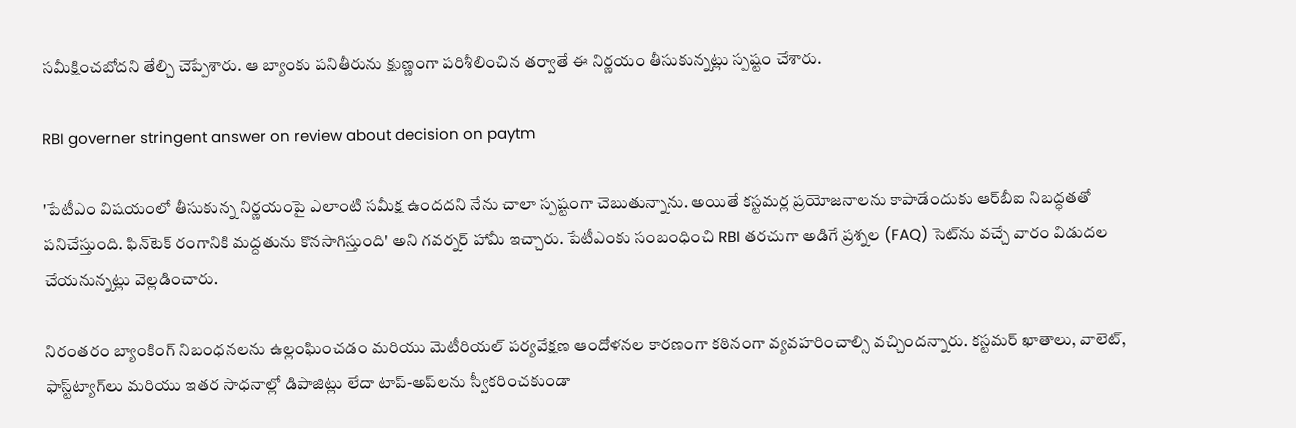సమీక్షించబోదని తేల్చి చెప్పేశారు. ఆ బ్యాంకు పనితీరును క్షుణ్ణంగా పరిశీలించిన తర్వాతే ఈ నిర్ణయం తీసుకున్నట్లు స్పష్టం చేశారు.

RBI governer stringent answer on review about decision on paytm

'పేటీఎం విషయంలో తీసుకున్న నిర్ణయంపై ఎలాంటి సమీక్ష ఉందదని నేను చాలా స్పష్టంగా చెబుతున్నాను. అయితే కస్టమర్ల ప్రయోజనాలను కాపాడేందుకు ఆర్‌బీఐ నిబద్ధతతో పనిచేస్తుంది. ఫిన్‌టెక్ రంగానికి మద్దతును కొనసాగిస్తుంది' అని గవర్నర్ హామీ ఇచ్చారు. పేటీఎంకు సంబంధించి RBI తరచుగా అడిగే ప్రశ్నల (FAQ) సెట్‌ను వచ్చే వారం విడుదల చేయనున్నట్లు వెల్లడించారు.

నిరంతరం బ్యాంకింగ్ నిబంధనలను ఉల్లంఘించడం మరియు మెటీరియల్ పర్యవేక్షణ ఆందోళనల కారణంగా కఠినంగా వ్యవహరించాల్సి వచ్చిందన్నారు. కస్టమర్ ఖాతాలు, వాలెట్, ఫాస్ట్‌ట్యాగ్‌లు మరియు ఇతర సాధనాల్లో డిపాజిట్లు లేదా టాప్-అప్‌లను స్వీకరించకుండా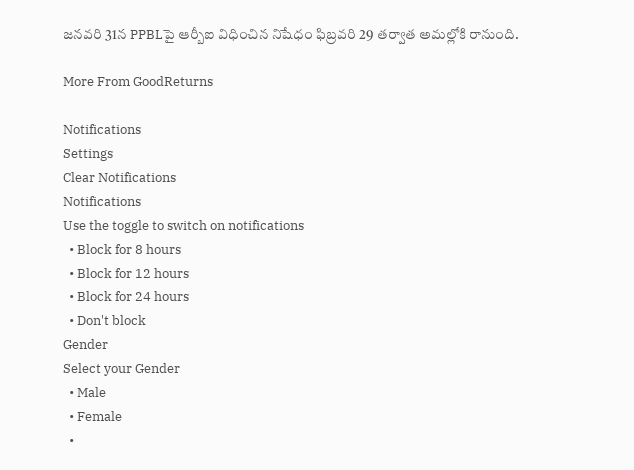జనవరి 31న PPBLపై ఆర్బీఐ విధించిన నిషేధం ఫిబ్రవరి 29 తర్వాత అమల్లోకి రానుంది.

More From GoodReturns

Notifications
Settings
Clear Notifications
Notifications
Use the toggle to switch on notifications
  • Block for 8 hours
  • Block for 12 hours
  • Block for 24 hours
  • Don't block
Gender
Select your Gender
  • Male
  • Female
  •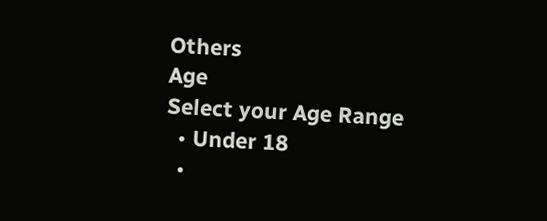Others
Age
Select your Age Range
  • Under 18
  •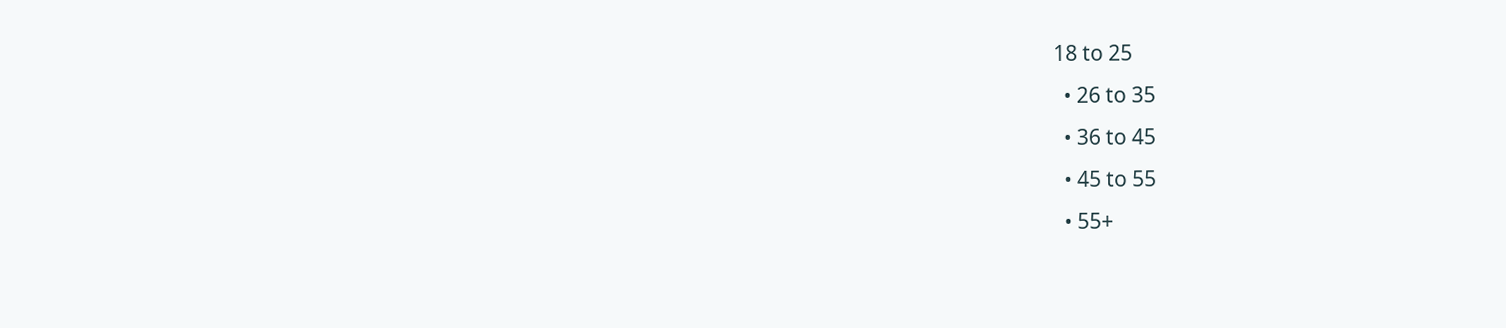18 to 25
  • 26 to 35
  • 36 to 45
  • 45 to 55
  • 55+